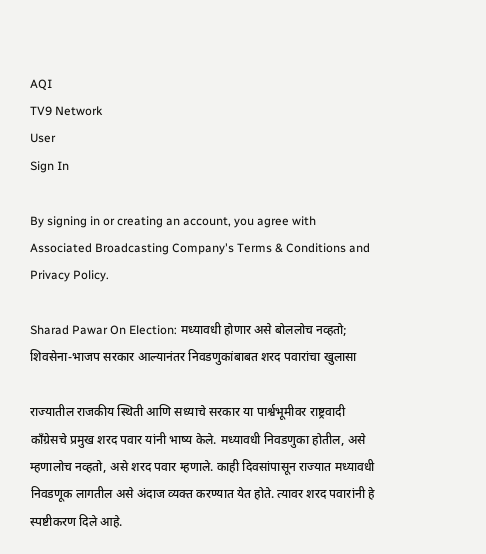AQI
TV9 Network
User
Sign In

By signing in or creating an account, you agree with Associated Broadcasting Company's Terms & Conditions and Privacy Policy.

Sharad Pawar On Election: मध्यावधी होणार असे बोललोच नव्हतो; शिवसेना-भाजप सरकार आल्यानंतर निवडणुकांबाबत शरद पवारांचा खुलासा

राज्यातील राजकीय स्थिती आणि सध्याचे सरकार या पार्श्वभूमीवर राष्ट्रवादी काँग्रेसचे प्रमुख शरद पवार यांनी भाष्य केले. मध्यावधी निवडणुका होतील, असे म्हणालोच नव्हतो, असे शरद पवार म्हणाले. काही दिवसांपासून राज्यात मध्यावधी निवडणूक लागतील असे अंदाज व्यक्त करण्यात येत होते. त्यावर शरद पवारांनी हे स्पष्टीकरण दिले आहे.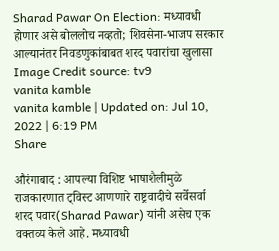Sharad Pawar On Election: मध्यावधी होणार असे बोललोच नव्हतो; शिवसेना-भाजप सरकार आल्यानंतर निवडणुकांबाबत शरद पवारांचा खुलासा
Image Credit source: tv9
vanita kamble
vanita kamble | Updated on: Jul 10, 2022 | 6:19 PM
Share

औरंगाबाद : आपल्या विशिष्ट भाषाशैलीमुळे राजकारणात ट्विस्ट आणणारे राष्ट्रवादीचे सर्वेसर्वा शरद पवार(Sharad Pawar) यांनी असेच एक वक्तव्य केले आहे. मध्यावधी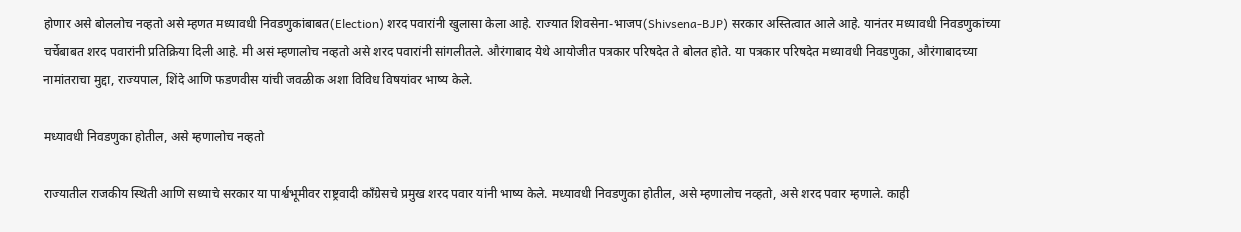होणार असे बोललोच नव्हतो असे म्हणत मध्यावधी निवडणुकांबाबत(Election) शरद पवारांनी खुलासा केला आहे. राज्यात शिवसेना-भाजप(Shivsena-BJP) सरकार अस्तित्वात आले आहे. यानंतर मध्यावधी निवडणुकांच्या चर्चेबाबत शरद पवारांनी प्रतिक्रिया दिली आहे. मी असं म्हणालोच नव्हतो असे शरद पवारांनी सांगलीतले. औरंगाबाद येथे आयोजीत पत्रकार परिषदेत ते बोलत होते. या पत्रकार परिषदेत मध्यावधी निवडणुका, औरंगाबादच्या नामांतराचा मुद्दा, राज्यपाल, शिंदे आणि फडणवीस यांची जवळीक अशा विविध विषयांवर भाष्य केले.

मध्यावधी निवडणुका होतील, असे म्हणालोच नव्हतो

राज्यातील राजकीय स्थिती आणि सध्याचे सरकार या पार्श्वभूमीवर राष्ट्रवादी काँग्रेसचे प्रमुख शरद पवार यांनी भाष्य केले. मध्यावधी निवडणुका होतील, असे म्हणालोच नव्हतो, असे शरद पवार म्हणाले. काही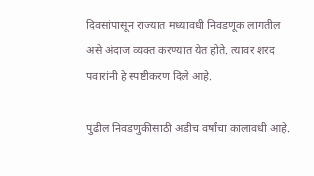दिवसांपासून राज्यात मध्यावधी निवडणूक लागतील असे अंदाज व्यक्त करण्यात येत होते. त्यावर शरद पवारांनी हे स्पष्टीकरण दिले आहे.

पुढील निवडणुकीसाठी अडीच वर्षांचा कालावधी आहे.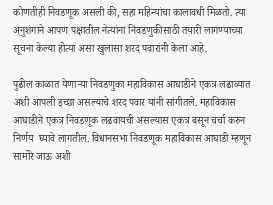कोणतीही निवडणूक असली की, सहा महिन्यांचा कालावधी मिळतो. त्या अनुशंगाने आपण पक्षातील नेत्यांना निवडणुकीसाठी तयारी लागण्याच्या सूचना केल्या होत्या असा खुलासा शरद पवारांनी केला आहे.

पुढील काळात येणाऱ्या निवडणुका महाविकास आघाडीने एकत्र लढाव्यात अशी आपली इच्छा असल्याचे शरद पवार यांनी सांगीतले. महाविकास आघाडीने एकत्र निवडणूक लढवायची असल्यास एकत्र बसून चर्चा करुन  निर्णय  घ्यावे लागतील. विधानसभा निवडणूक महाविकास आघाडी म्हणून सामोरे जाऊ अशी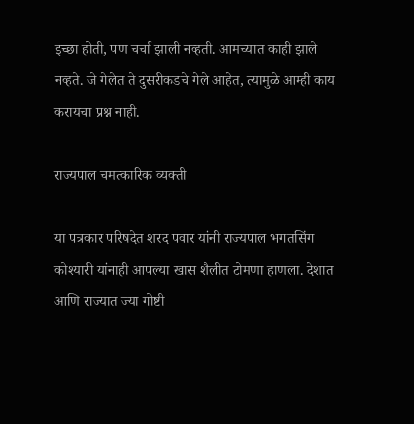इच्छा होती, पण चर्चा झाली नव्हती. आमच्यात काही झाले नव्हते. जे गेलेत ते दुसरीकडचे गेले आहेत, त्यामुळे आम्ही काय करायचा प्रश्न नाही.

राज्यपाल चमत्कारिक व्यक्ती

या पत्रकार परिषदेत शरद पवार यांनी राज्यपाल भगतसिंग कोश्यारी यांनाही आपल्या खास शैलीत टोमणा हाणला. देशात आणि राज्यात ज्या गोष्टी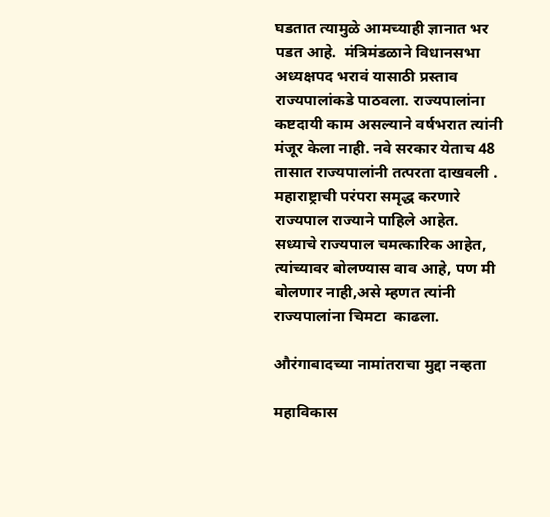घडतात त्यामुळे आमच्याही ज्ञानात भर पडत आहे.  मंत्रिमंडळाने विधानसभा अध्यक्षपद भरावं यासाठी प्रस्ताव राज्यपालांकडे पाठवला. राज्यपालांना कष्टदायी काम असल्याने वर्षभरात त्यांनी मंजूर केला नाही. नवे सरकार येताच 48 तासात राज्यपालांनी तत्परता दाखवली . महाराष्ट्राची परंपरा समृद्ध करणारे राज्यपाल राज्याने पाहिले आहेत. सध्याचे राज्यपाल चमत्कारिक आहेत, त्यांच्यावर बोलण्यास वाव आहे, पण मी बोलणार नाही,असे म्हणत त्यांनी राज्यपालांना चिमटा  काढला.

औरंगाबादच्या नामांतराचा मुद्दा नव्हता

महाविकास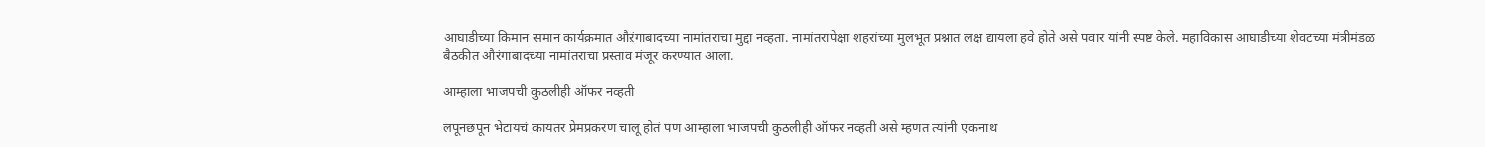आघाडीच्या किमान समान कार्यक्रमात औऱंगाबादच्या नामांतराचा मुद्दा नव्हता. नामांतरापेक्षा शहरांच्या मुलभूत प्रश्नात लक्ष द्यायला हवे होते असे पवार यांनी स्पष्ट केले. महाविकास आघाडीच्या शेवटच्या मंत्रीमंडळ बैठकीत औरंगाबादच्या नामांतराचा प्रस्ताव मंजूर करण्यात आला.

आम्हाला भाजपची कुठलीही ऑफर नव्हती

लपूनछपून भेटायचं कायतर प्रेमप्रकरण चालू होतं पण आम्हाला भाजपची कुठलीही ऑफर नव्हती असे म्हणत त्यांनी एकनाथ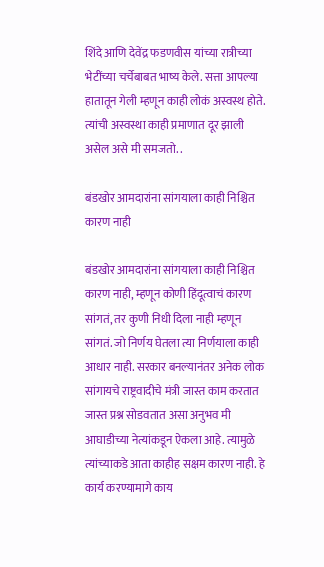शिंदे आणि देवेंद्र फडणवीस यांच्या रात्रीच्या भेटींच्या चर्चेबाबत भाष्य केले. सत्ता आपल्या हातातून गेली म्हणून काही लोकं अस्वस्थ होते. त्यांची अस्वस्था काही प्रमाणात दूर झाली असेल असे मी समजतो. .

बंडखोर आमदारांना सांगयाला काही निश्चित कारण नाही

बंडखोर आमदारांना सांगयाला काही निश्चित कारण नाही, म्हणून कोणी हिंदूत्वाचं कारण सांगतं, तर कुणी निधी दिला नाही म्हणून सांगतं. जो निर्णय घेतला त्या निर्णयाला काही आधार नाही. सरकार बनल्यानंतर अनेक लोक सांगायचे राष्ट्रवादीचे मंत्री जास्त काम करतात जास्त प्रश्न सोडवतात असा अनुभव मी आघाडीच्या नेत्यांकडून ऐकला आहे. त्यामुळे त्यांच्याकडे आता काहीह सक्षम कारण नाही. हे कार्य करण्यामागे काय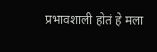प्रभावशाली होतं हे मला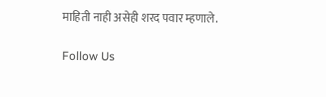माहिती नाही असेही शरद पवार म्हणाले.

Follow Us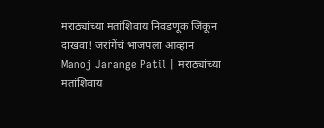मराठ्यांच्या मतांशिवाय निवडणूक जिंकून दाखवा! जरांगेंचं भाजपला आव्हान
Manoj Jarange Patil | मराठ्यांच्या मतांशिवाय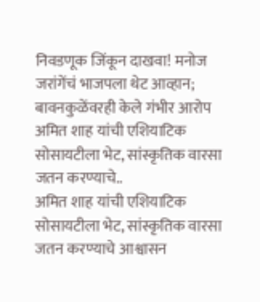निवडणूक जिंकून दाखवा! मनोज जरांगेंचं भाजपला थेट आव्हान; बावनकुळेंवरही केले गंभीर आरोप
अमित शाह यांची एशियाटिक सोसायटीला भेट, सांस्कृतिक वारसा जतन करण्याचे..
अमित शाह यांची एशियाटिक सोसायटीला भेट, सांस्कृतिक वारसा जतन करण्याचे आश्वासन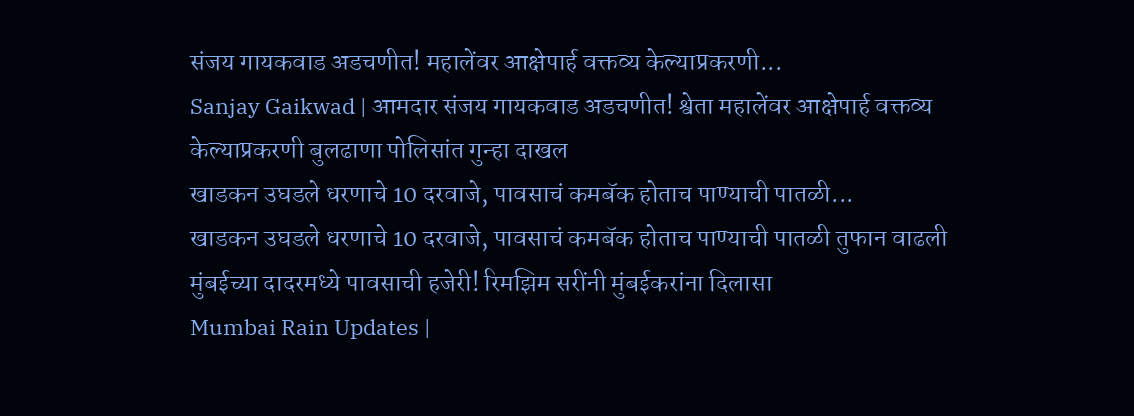संजय गायकवाड अडचणीत! महालेंवर आक्षेपार्ह वक्तव्य केल्याप्रकरणी...
Sanjay Gaikwad | आमदार संजय गायकवाड अडचणीत! श्वेता महालेंवर आक्षेपार्ह वक्तव्य केल्याप्रकरणी बुलढाणा पोलिसांत गुन्हा दाखल
खाडकन उघडले धरणाचे 10 दरवाजे, पावसाचं कमबॅक होताच पाण्याची पातळी...
खाडकन उघडले धरणाचे 10 दरवाजे, पावसाचं कमबॅक होताच पाण्याची पातळी तुफान वाढली
मुंबईच्या दादरमध्ये पावसाची हजेरी! रिमझिम सरींनी मुंबईकरांना दिलासा
Mumbai Rain Updates |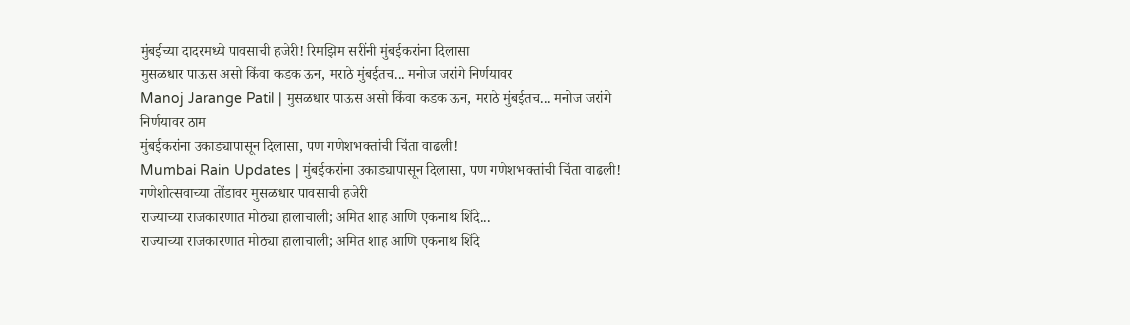मुंबईच्या दादरमध्ये पावसाची हजेरी! रिमझिम सरींनी मुंबईकरांना दिलासा
मुसळधार पाऊस असो किंवा कडक ऊन, मराठे मुंबईतच... मनोज जरांगे निर्णयावर
Manoj Jarange Patil | मुसळधार पाऊस असो किंवा कडक ऊन, मराठे मुंबईतच... मनोज जरांगे निर्णयावर ठाम
मुंबईकरांना उकाड्यापासून दिलासा, पण गणेशभक्तांची चिंता वाढली!
Mumbai Rain Updates | मुंबईकरांना उकाड्यापासून दिलासा, पण गणेशभक्तांची चिंता वाढली! गणेशोत्सवाच्या तोंडावर मुसळधार पावसाची हजेरी
राज्याच्या राजकारणात मोठ्या हालाचाली; अमित शाह आणि एकनाथ शिंदे...
राज्याच्या राजकारणात मोठ्या हालाचाली; अमित शाह आणि एकनाथ शिंदे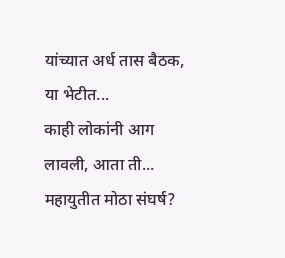यांच्यात अर्ध तास बैठक, या भेटीत...
काही लोकांनी आग लावली, आता ती... महायुतीत मोठा संघर्ष?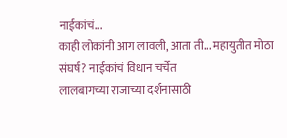नाईकांचं...
काही लोकांनी आग लावली, आता ती... महायुतीत मोठा संघर्ष? नाईकांचं विधान चर्चेत
लालबागच्या राजाच्या दर्शनासाठी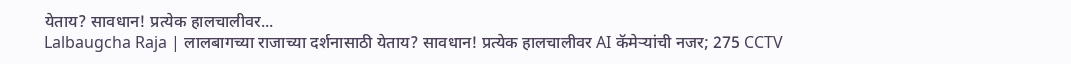येताय? सावधान! प्रत्येक हालचालीवर...
Lalbaugcha Raja | लालबागच्या राजाच्या दर्शनासाठी येताय? सावधान! प्रत्येक हालचालीवर AI कॅमेऱ्यांची नजर; 275 CCTV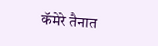कॅमेरे तैनात